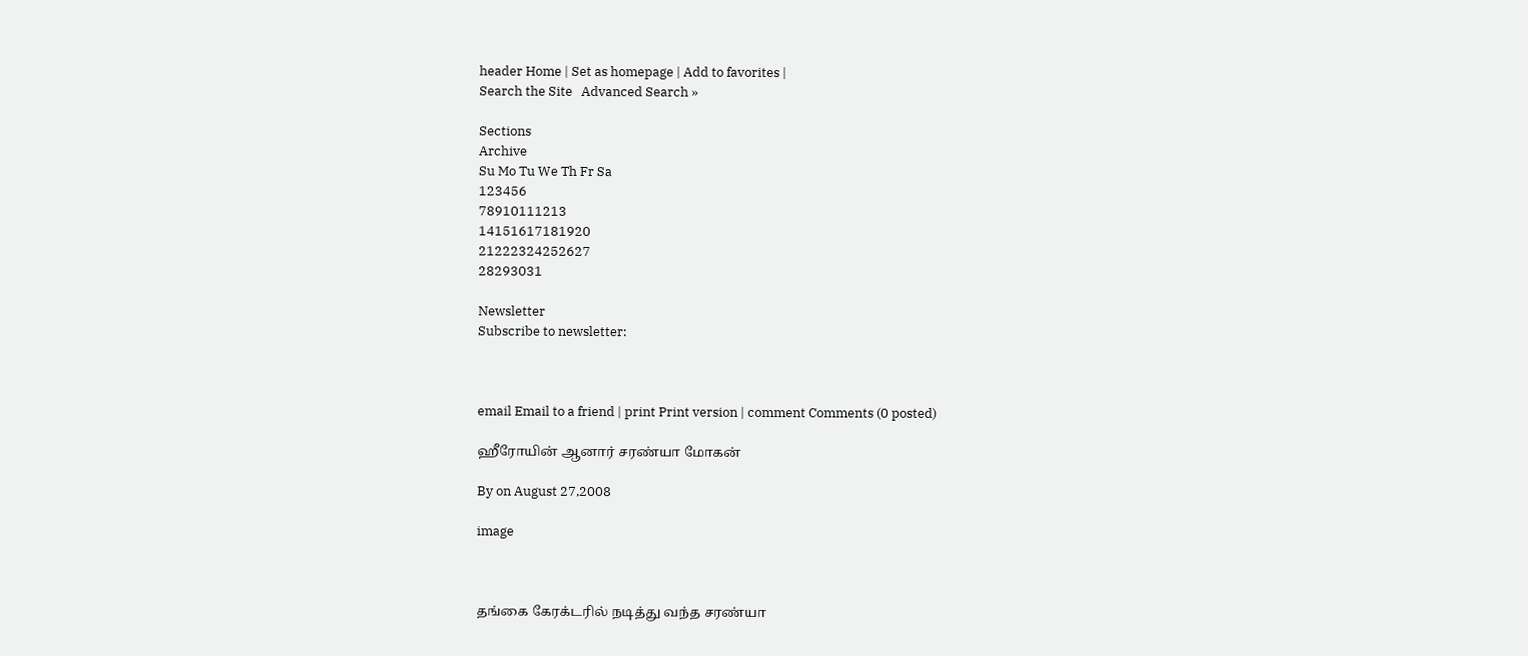header Home | Set as homepage | Add to favorites |
Search the Site   Advanced Search »

Sections
Archive
Su Mo Tu We Th Fr Sa
123456
78910111213
14151617181920
21222324252627
28293031

Newsletter
Subscribe to newsletter:



email Email to a friend | print Print version | comment Comments (0 posted)

ஹீரோயின் ஆனார் சரண்யா மோகன்

By on August 27,2008

image



தங்கை கேரக்டரில் நடித்து வந்த சரண்யா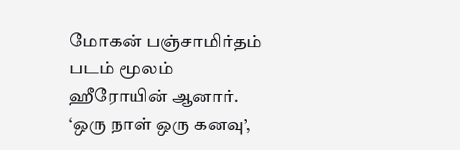மோகன் பஞ்சாமிர்தம் படம் மூலம் ஹீரோயின் ஆனார்.
‘ஒரு நாள் ஒரு கனவு’,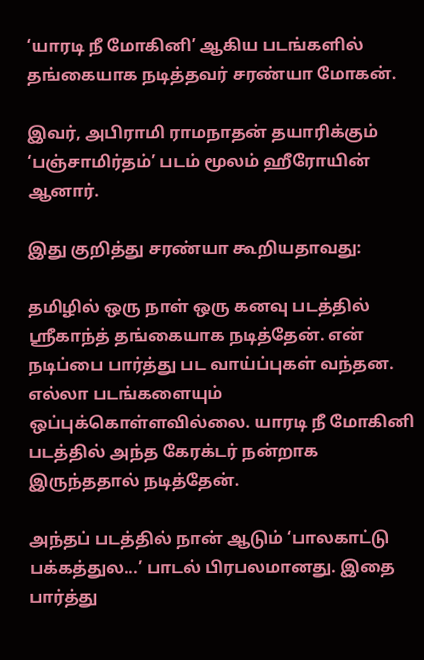‘யாரடி நீ மோகினி’ ஆகிய படங்களில் தங்கையாக நடித்தவர் சரண்யா மோகன்.

இவர், அபிராமி ராமநாதன் தயாரிக்கும் ‘பஞ்சாமிர்தம்’ படம் மூலம் ஹீரோயின் ஆனார்.

இது குறித்து சரண்யா கூறியதாவது:

தமிழில் ஒரு நாள் ஒரு கனவு படத்தில் ஸ்ரீகாந்த் தங்கையாக நடித்தேன். என் நடிப்பை பார்த்து பட வாய்ப்புகள் வந்தன. எல்லா படங்களையும் ஒப்புக்கொள்ளவில்லை. யாரடி நீ மோகினி படத்தில் அந்த கேரக்டர் நன்றாக இருந்ததால் நடித்தேன்.

அந்தப் படத்தில் நான் ஆடும் ‘பாலகாட்டு பக்கத்துல...’ பாடல் பிரபலமானது. இதை பார்த்து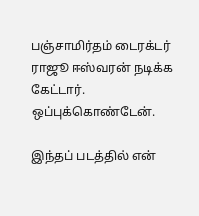பஞ்சாமிர்தம் டைரக்டர் ராஜூ ஈஸ்வரன் நடிக்க கேட்டார். ஒப்புக்கொண்டேன்.

இந்தப் படத்தில் என்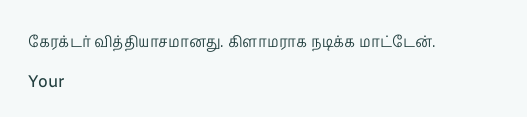கேரக்டர் வித்தியாசமானது. கிளாமராக நடிக்க மாட்டேன்.

Your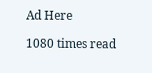Ad Here

1080 times read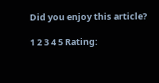Did you enjoy this article?

1 2 3 4 5 Rating: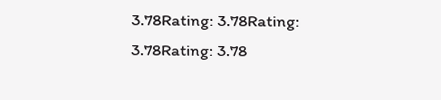3.78Rating: 3.78Rating: 3.78Rating: 3.78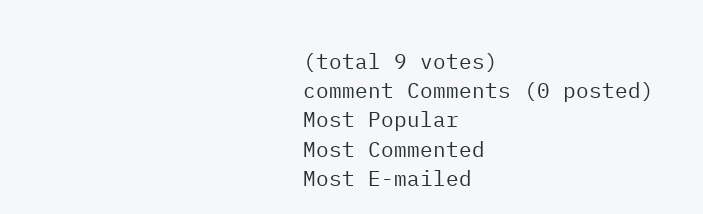(total 9 votes)
comment Comments (0 posted)
Most Popular
Most Commented
Most E-mailed